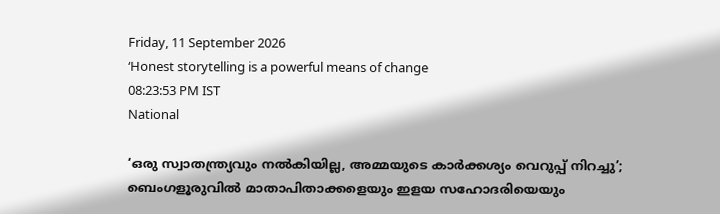Friday, 11 September 2026
‘Honest storytelling is a powerful means of change
08:23:53 PM IST
National

‘ഒരു സ്വാതന്ത്ര്യവും നൽകിയില്ല, അമ്മയുടെ കാർക്കശ്യം വെറുപ്പ് നിറച്ചു’; ബെംഗളൂരുവിൽ മാതാപിതാക്കളെയും ഇളയ സഹോദരിയെയും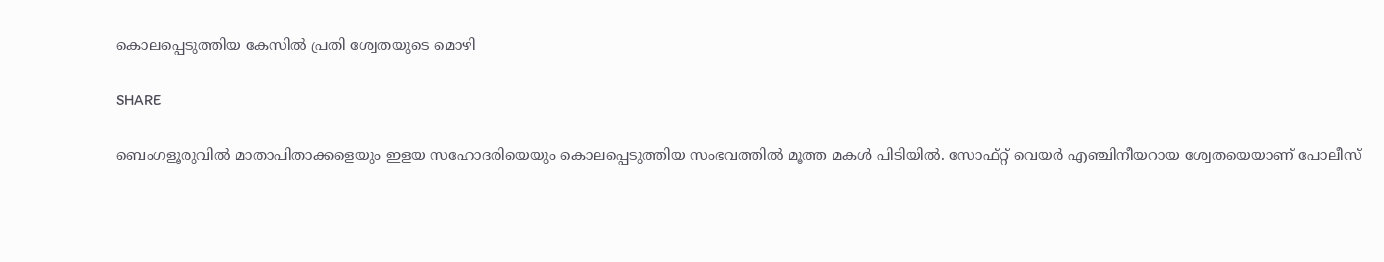കൊലപ്പെടുത്തിയ കേസിൽ പ്രതി ശ്വേതയുടെ മൊഴി

SHARE

ബെംഗളൂരുവിൽ മാതാപിതാക്കളെയും ഇളയ സഹോദരിയെയും കൊലപ്പെടുത്തിയ സംഭവത്തിൽ മൂത്ത മകൾ പിടിയിൽ. സോഫ്റ്റ് വെയർ എഞ്ചിനീയറായ ശ്വേതയെയാണ് പോലീസ്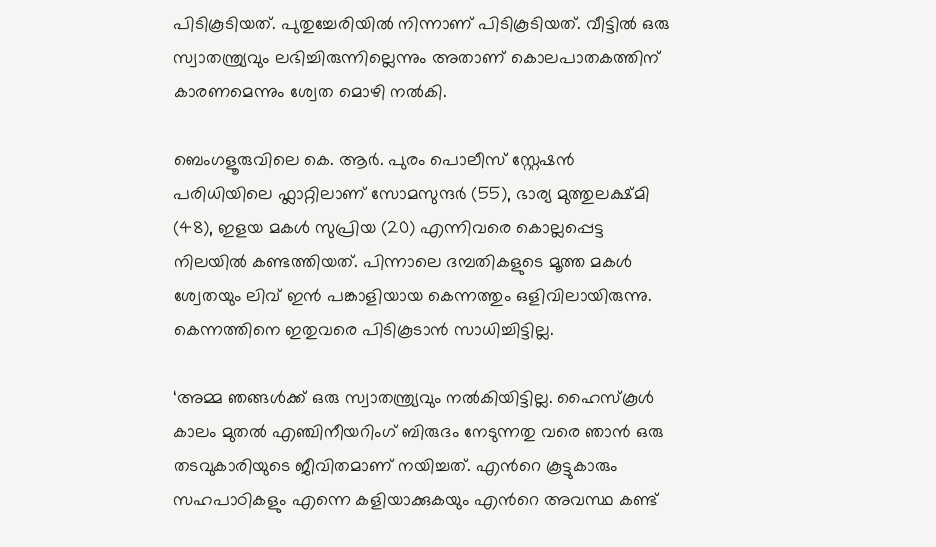പിടികൂടിയത്. പുതുച്ചേരിയിൽ നിന്നാണ് പിടികൂടിയത്. വീട്ടിൽ ഒരു സ്വാതന്ത്ര്യവും ലഭിച്ചിരുന്നില്ലെന്നും അതാണ് കൊലപാതകത്തിന് കാരണമെന്നും ശ്വേത മൊഴി നൽകി.

ബെംഗളൂരുവിലെ കെ. ആർ. പുരം പൊലീസ് സ്റ്റേഷൻ പരിധിയിലെ ഫ്ലാറ്റിലാണ് സോമസുന്ദർ (55), ഭാര്യ മുത്തുലക്ഷ്മി (48), ഇളയ മകൾ സുപ്രിയ (20) എന്നിവരെ കൊല്ലപ്പെട്ട നിലയിൽ കണ്ടത്തിയത്. പിന്നാലെ ദമ്പതികളുടെ മൂത്ത മകൾ ശ്വേതയും ലിവ് ഇൻ പങ്കാളിയായ കെന്നത്തും ഒളിവിലായിരുന്നു. കെന്നത്തിനെ ഇതുവരെ പിടികൂടാൻ സാധിച്ചിട്ടില്ല.

‘അമ്മ ഞങ്ങൾക്ക് ഒരു സ്വാതന്ത്ര്യവും നൽകിയിട്ടില്ല. ഹൈസ്കൂൾ കാലം മുതൽ എഞ്ചിനീയറിംഗ് ബിരുദം നേടുന്നതു വരെ ഞാൻ ഒരു തടവുകാരിയുടെ ജീവിതമാണ് നയിച്ചത്. എൻറെ കൂട്ടുകാരും സഹപാഠികളും എന്നെ കളിയാക്കുകയും എൻറെ അവസ്ഥ കണ്ട്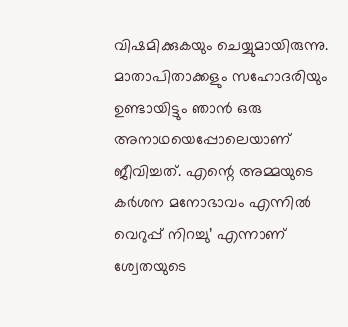വിഷമിക്കുകയും ചെയ്യുമായിരുന്നു. മാതാപിതാക്കളും സഹോദരിയും ഉണ്ടായിട്ടും ഞാൻ ഒരു അനാഥയെപ്പോലെയാണ് ജീവിച്ചത്. എന്റെ അമ്മയുടെ കർശന മനോഭാവം എന്നിൽ വെറുപ്പ് നിറച്ചു’ എന്നാണ് ശ്വേതയുടെ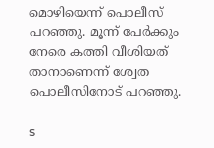മൊഴിയെന്ന് പൊലീസ് പറഞ്ഞു. മൂന്ന് പേർക്കും നേരെ കത്തി വീശിയത് താനാണെന്ന് ശ്വേത പൊലീസിനോട് പറഞ്ഞു.

s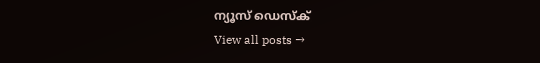ന്യൂസ് ഡെസ്ക്
View all posts →